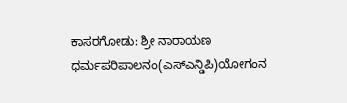ಕಾಸರಗೋಡು: ಶ್ರೀ ನಾರಾಯಣ ಧರ್ಮಪರಿಪಾಲನಂ(ಎಸ್ಎನ್ಡಿಪಿ)ಯೋಗಂನ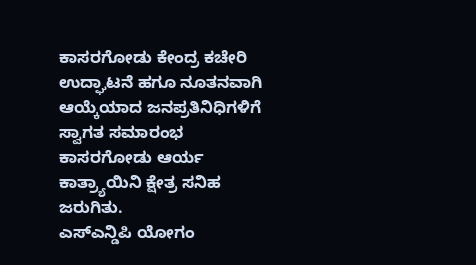ಕಾಸರಗೋಡು ಕೇಂದ್ರ ಕಚೇರಿ ಉದ್ಘಾಟನೆ ಹಗೂ ನೂತನವಾಗಿ ಆಯ್ಕೆಯಾದ ಜನಪ್ರತಿನಿಧಿಗಳಿಗೆ ಸ್ವಾಗತ ಸಮಾರಂಭ ಕಾಸರಗೋಡು ಆರ್ಯ ಕಾತ್ರ್ಯಾಯಿನಿ ಕ್ಷೇತ್ರ ಸನಿಹ ಜರುಗಿತು.
ಎಸ್ಎನ್ಡಿಪಿ ಯೋಗಂ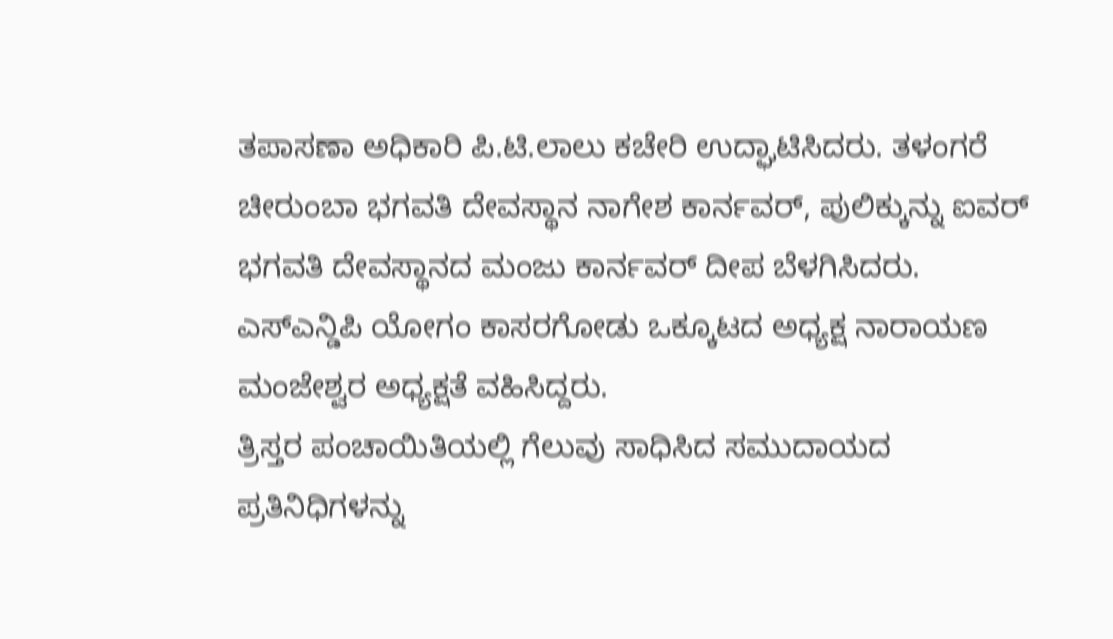ತಪಾಸಣಾ ಅಧಿಕಾರಿ ಪಿ.ಟಿ.ಲಾಲು ಕಚೇರಿ ಉದ್ಘಾಟಿಸಿದರು. ತಳಂಗರೆ ಚೀರುಂಬಾ ಭಗವತಿ ದೇವಸ್ಥಾನ ನಾಗೇಶ ಕಾರ್ನವರ್, ಪುಲಿಕ್ಕುನ್ನು ಐವರ್ ಭಗವತಿ ದೇವಸ್ಥಾನದ ಮಂಜು ಕಾರ್ನವರ್ ದೀಪ ಬೆಳಗಿಸಿದರು. ಎಸ್ಎನ್ಡಿಪಿ ಯೋಗಂ ಕಾಸರಗೋಡು ಒಕ್ಕೂಟದ ಅಧ್ಯಕ್ಷ ನಾರಾಯಣ ಮಂಜೇಶ್ವರ ಅಧ್ಯಕ್ಷತೆ ವಹಿಸಿದ್ದರು.
ತ್ರಿಸ್ತರ ಪಂಚಾಯಿತಿಯಲ್ಲಿ ಗೆಲುವು ಸಾಧಿಸಿದ ಸಮುದಾಯದ ಪ್ರತಿನಿಧಿಗಳನ್ನು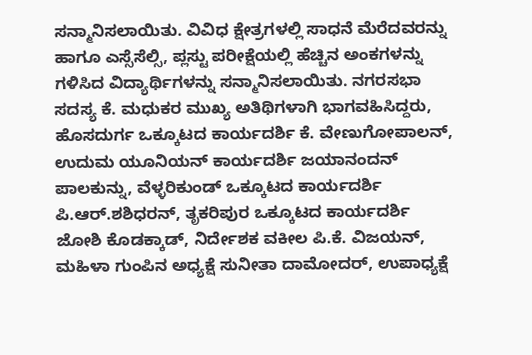ಸನ್ಮಾನಿಸಲಾಯಿತು. ವಿವಿಧ ಕ್ಷೇತ್ರಗಳಲ್ಲಿ ಸಾಧನೆ ಮೆರೆದವರನ್ನು ಹಾಗೂ ಎಸ್ಸೆಸೆಲ್ಸಿ, ಪ್ಲಸ್ಟು ಪರೀಕ್ಷೆಯಲ್ಲಿ ಹೆಚ್ಚಿನ ಅಂಕಗಳನ್ನು ಗಳಿಸಿದ ವಿದ್ಯಾರ್ಥಿಗಳನ್ನು ಸನ್ಮಾನಿಸಲಾಯಿತು. ನಗರಸಭಾ ಸದಸ್ಯ ಕೆ. ಮಧುಕರ ಮುಖ್ಯ ಅತಿಥಿಗಳಾಗಿ ಭಾಗವಹಿಸಿದ್ದರು, ಹೊಸದುರ್ಗ ಒಕ್ಕೂಟದ ಕಾರ್ಯದರ್ಶಿ ಕೆ. ವೇಣುಗೋಪಾಲನ್, ಉದುಮ ಯೂನಿಯನ್ ಕಾರ್ಯದರ್ಶಿ ಜಯಾನಂದನ್ ಪಾಲಕುನ್ನು, ವೆಳ್ಳರಿಕುಂಡ್ ಒಕ್ಕೂಟದ ಕಾರ್ಯದರ್ಶಿ ಪಿ.ಆರ್.ಶಶಿಧರನ್, ತೃಕರಿಪುರ ಒಕ್ಕೂಟದ ಕಾರ್ಯದರ್ಶಿ ಜೋಶಿ ಕೊಡಕ್ಕಾಡ್, ನಿರ್ದೇಶಕ ವಕೀಲ ಪಿ.ಕೆ. ವಿಜಯನ್, ಮಹಿಳಾ ಗುಂಪಿನ ಅಧ್ಯಕ್ಷೆ ಸುನೀತಾ ದಾಮೋದರ್, ಉಪಾಧ್ಯಕ್ಷೆ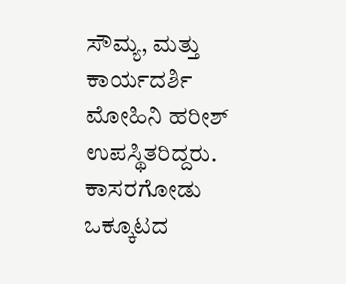ಸೌಮ್ಯ, ಮತ್ತು ಕಾರ್ಯದರ್ಶಿ ಮೋಹಿನಿ ಹರೀಶ್ ಉಪಸ್ಥಿತರಿದ್ದರು. ಕಾಸರಗೋಡು ಒಕ್ಕೂಟದ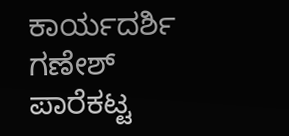ಕಾರ್ಯದರ್ಶಿ ಗಣೇಶ್ ಪಾರೆಕಟ್ಟ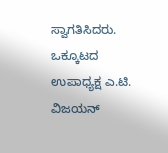ಸ್ವಾಗತಿಸಿದರು. ಒಕ್ಕೂಟದ ಉಪಾಧ್ಯಕ್ಷ ಎ.ಟಿ. ವಿಜಯನ್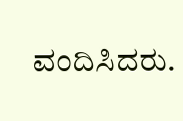ವಂದಿಸಿದರು.